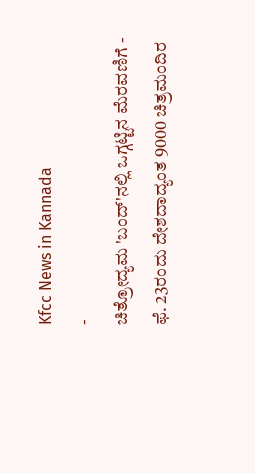Kfcc News in Kannada
-
ಚಿತ್ರೋದ್ಯಮ 'ಬಂದ್'ನಲ್ಲಿ ಒಗ್ಗಟ್ಟಿನ ಮೆರವಣಿಗೆ -
ಫೆ. 23ರಂದು ದೇಶದಾದ್ಯಂತ 9000 ಚಿತ್ರಮಂದಿರ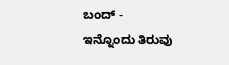ಬಂದ್ -
ಇನ್ನೊಂದು ತಿರುವು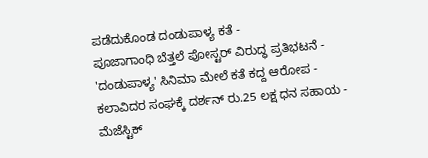ಪಡೆದುಕೊಂಡ ದಂಡುಪಾಳ್ಯ ಕತೆ -
ಪೂಜಾಗಾಂಧಿ ಬೆತ್ತಲೆ ಪೋಸ್ಟರ್ ವಿರುದ್ಧ ಪ್ರತಿಭಟನೆ -
'ದಂಡುಪಾಳ್ಯ' ಸಿನಿಮಾ ಮೇಲೆ ಕತೆ ಕದ್ದ ಆರೋಪ -
ಕಲಾವಿದರ ಸಂಘಕ್ಕೆ ದರ್ಶನ್ ರು.25 ಲಕ್ಷ ಧನ ಸಹಾಯ -
ಮೆಜೆಸ್ಟಿಕ್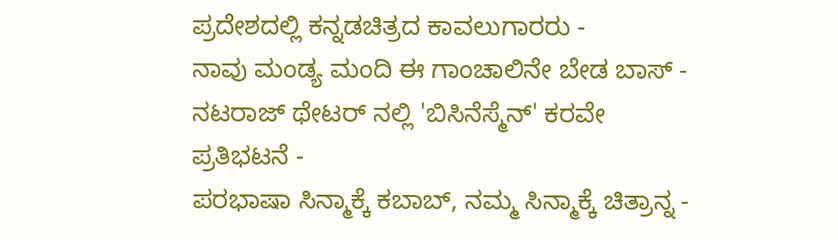ಪ್ರದೇಶದಲ್ಲಿ ಕನ್ನಡಚಿತ್ರದ ಕಾವಲುಗಾರರು -
ನಾವು ಮಂಡ್ಯ ಮಂದಿ ಈ ಗಾಂಚಾಲಿನೇ ಬೇಡ ಬಾಸ್ -
ನಟರಾಜ್ ಥೇಟರ್ ನಲ್ಲಿ 'ಬಿಸಿನೆಸ್ಮೆನ್' ಕರವೇ ಪ್ರತಿಭಟನೆ -
ಪರಭಾಷಾ ಸಿನ್ಮಾಕ್ಕೆ ಕಬಾಬ್, ನಮ್ಮ ಸಿನ್ಮಾಕ್ಕೆ ಚಿತ್ರಾನ್ನ -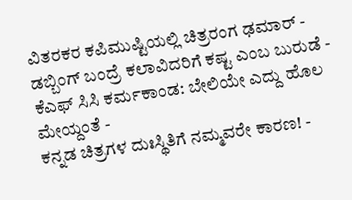ವಿತರಕರ ಕಪಿಮುಷ್ಟಿಯಲ್ಲಿ ಚಿತ್ರರಂಗ ಢಮಾರ್ -
ಡಬ್ಬಿಂಗ್ ಬಂದ್ರೆ ಕಲಾವಿದರಿಗೆ ಕಷ್ಟ ಎಂಬ ಬುರುಡೆ -
ಕೆಎಫ್ ಸಿಸಿ ಕರ್ಮಕಾಂಡ: ಬೇಲಿಯೇ ಎದ್ದು ಹೊಲ ಮೇಯ್ದಂತೆ -
ಕನ್ನಡ ಚಿತ್ರಗಳ ದುಃಸ್ಥಿತಿಗೆ ನಮ್ಮವರೇ ಕಾರಣ! -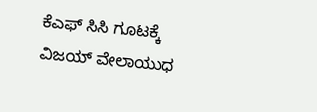ಕೆಎಫ್ ಸಿಸಿ ಗೂಟಕ್ಕೆ ವಿಜಯ್ ವೇಲಾಯುಧ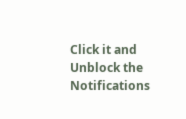Click it and Unblock the Notifications